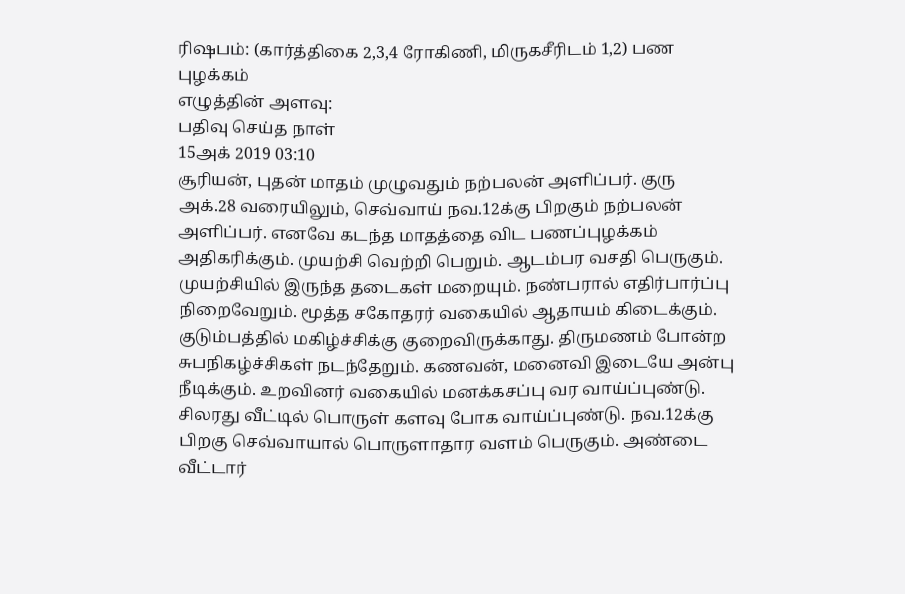ரிஷபம்: (கார்த்திகை 2,3,4 ரோகிணி, மிருகசீரிடம் 1,2) பண புழக்கம்
எழுத்தின் அளவு:
பதிவு செய்த நாள்
15அக் 2019 03:10
சூரியன், புதன் மாதம் முழுவதும் நற்பலன் அளிப்பர். குரு அக்.28 வரையிலும், செவ்வாய் நவ.12க்கு பிறகும் நற்பலன் அளிப்பர். எனவே கடந்த மாதத்தை விட பணப்புழக்கம் அதிகரிக்கும். முயற்சி வெற்றி பெறும். ஆடம்பர வசதி பெருகும். முயற்சியில் இருந்த தடைகள் மறையும். நண்பரால் எதிர்பார்ப்பு நிறைவேறும். மூத்த சகோதரர் வகையில் ஆதாயம் கிடைக்கும்.
குடும்பத்தில் மகிழ்ச்சிக்கு குறைவிருக்காது. திருமணம் போன்ற சுபநிகழ்ச்சிகள் நடந்தேறும். கணவன், மனைவி இடையே அன்பு நீடிக்கும். உறவினர் வகையில் மனக்கசப்பு வர வாய்ப்புண்டு. சிலரது வீட்டில் பொருள் களவு போக வாய்ப்புண்டு. நவ.12க்கு பிறகு செவ்வாயால் பொருளாதார வளம் பெருகும். அண்டை வீட்டார்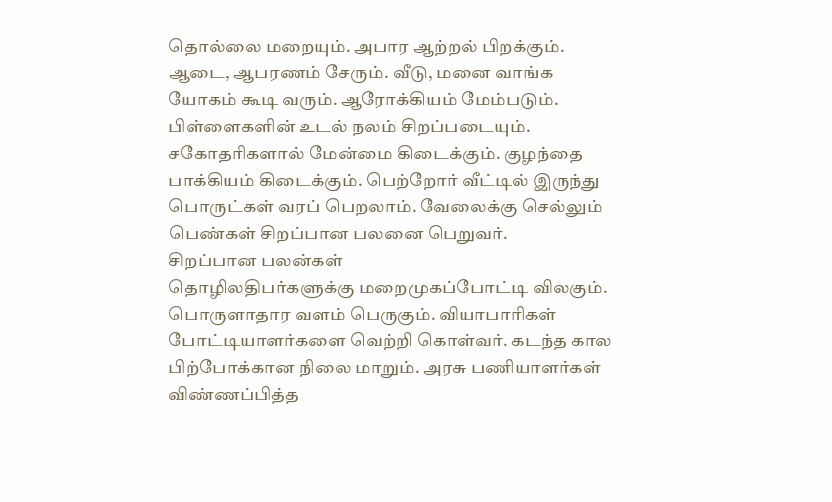தொல்லை மறையும். அபார ஆற்றல் பிறக்கும். ஆடை, ஆபரணம் சேரும். வீடு, மனை வாங்க யோகம் கூடி வரும். ஆரோக்கியம் மேம்படும். பிள்ளைகளின் உடல் நலம் சிறப்படையும்.
சகோதரிகளால் மேன்மை கிடைக்கும். குழந்தை பாக்கியம் கிடைக்கும். பெற்றோர் வீட்டில் இருந்து பொருட்கள் வரப் பெறலாம். வேலைக்கு செல்லும் பெண்கள் சிறப்பான பலனை பெறுவர்.
சிறப்பான பலன்கள்
தொழிலதிபர்களுக்கு மறைமுகப்போட்டி விலகும். பொருளாதார வளம் பெருகும். வியாபாரிகள் போட்டியாளர்களை வெற்றி கொள்வர். கடந்த கால பிற்போக்கான நிலை மாறும். அரசு பணியாளர்கள் விண்ணப்பித்த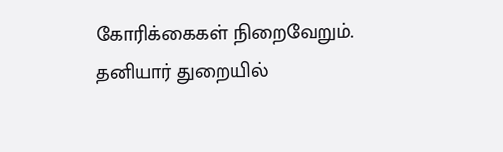கோரிக்கைகள் நிறைவேறும். தனியார் துறையில்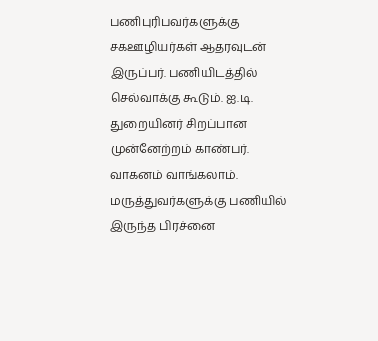பணிபுரிபவர்களுக்கு சகஊழியர்கள் ஆதரவுடன் இருப்பர். பணியிடத்தில் செல்வாக்கு கூடும். ஐ.டி. துறையினர் சிறப்பான முன்னேற்றம் காண்பர். வாகனம் வாங்கலாம். மருத்துவர்களுக்கு பணியில் இருந்த பிரச்னை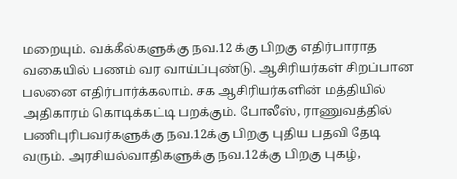மறையும். வக்கீல்களுக்கு நவ.12 க்கு பிறகு எதிர்பாராத வகையில் பணம் வர வாய்ப்புண்டு. ஆசிரியர்கள் சிறப்பான பலனை எதிர்பார்க்கலாம். சக ஆசிரியர்களின் மத்தியில் அதிகாரம் கொடிக்கட்டி பறக்கும். போலீஸ், ராணுவத்தில் பணிபுரிபவர்களுக்கு நவ.12க்கு பிறகு புதிய பதவி தேடி வரும். அரசியல்வாதிகளுக்கு நவ.12க்கு பிறகு புகழ்,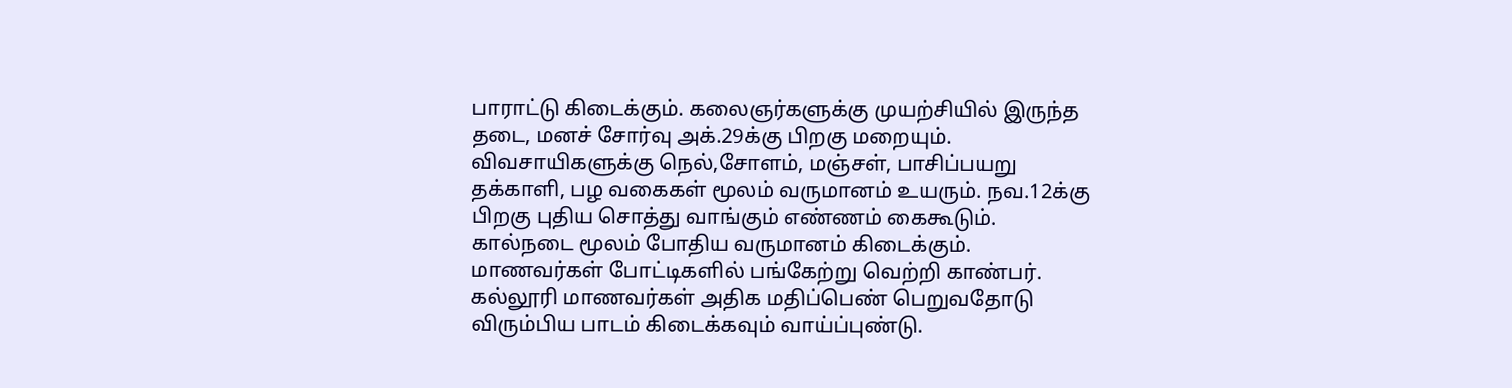பாராட்டு கிடைக்கும். கலைஞர்களுக்கு முயற்சியில் இருந்த தடை, மனச் சோர்வு அக்.29க்கு பிறகு மறையும். விவசாயிகளுக்கு நெல்,சோளம், மஞ்சள், பாசிப்பயறு தக்காளி, பழ வகைகள் மூலம் வருமானம் உயரும். நவ.12க்கு பிறகு புதிய சொத்து வாங்கும் எண்ணம் கைகூடும். கால்நடை மூலம் போதிய வருமானம் கிடைக்கும். மாணவர்கள் போட்டிகளில் பங்கேற்று வெற்றி காண்பர். கல்லூரி மாணவர்கள் அதிக மதிப்பெண் பெறுவதோடு விரும்பிய பாடம் கிடைக்கவும் வாய்ப்புண்டு.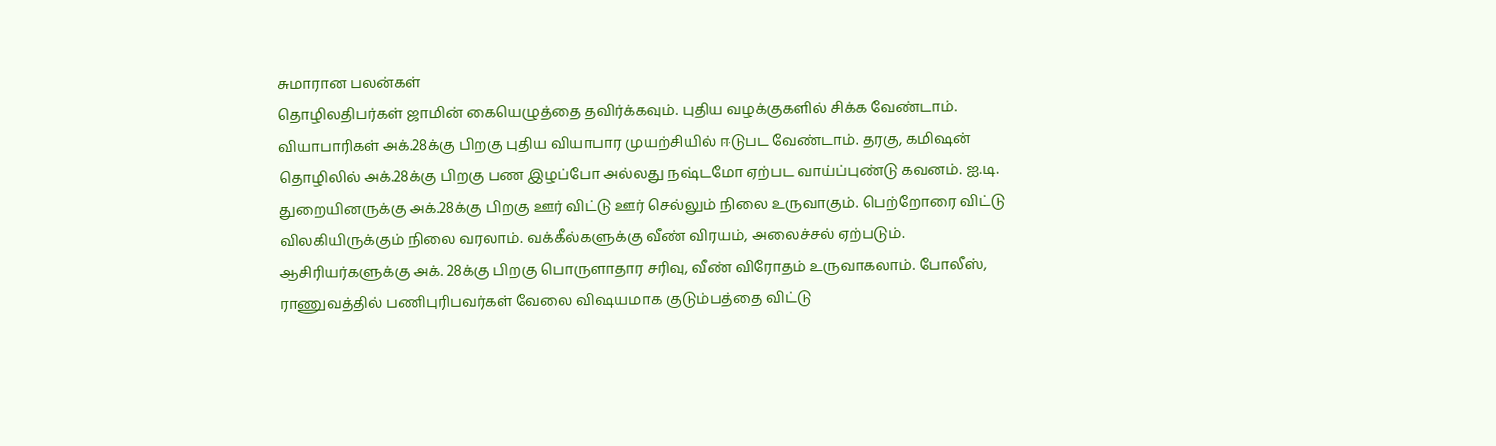சுமாரான பலன்கள்
தொழிலதிபர்கள் ஜாமின் கையெழுத்தை தவிர்க்கவும். புதிய வழக்குகளில் சிக்க வேண்டாம். வியாபாரிகள் அக்.28க்கு பிறகு புதிய வியாபார முயற்சியில் ஈடுபட வேண்டாம். தரகு, கமிஷன் தொழிலில் அக்.28க்கு பிறகு பண இழப்போ அல்லது நஷ்டமோ ஏற்பட வாய்ப்புண்டு கவனம். ஐ.டி. துறையினருக்கு அக்.28க்கு பிறகு ஊர் விட்டு ஊர் செல்லும் நிலை உருவாகும். பெற்றோரை விட்டு விலகியிருக்கும் நிலை வரலாம். வக்கீல்களுக்கு வீண் விரயம், அலைச்சல் ஏற்படும். ஆசிரியர்களுக்கு அக். 28க்கு பிறகு பொருளாதார சரிவு, வீண் விரோதம் உருவாகலாம். போலீஸ், ராணுவத்தில் பணிபுரிபவர்கள் வேலை விஷயமாக குடும்பத்தை விட்டு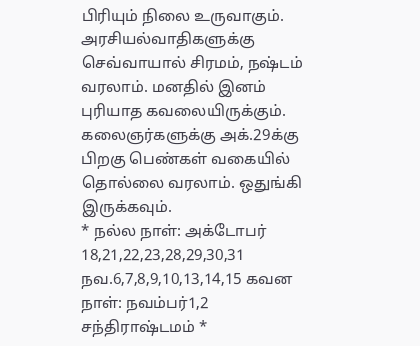பிரியும் நிலை உருவாகும். அரசியல்வாதிகளுக்கு செவ்வாயால் சிரமம், நஷ்டம் வரலாம். மனதில் இனம் புரியாத கவலையிருக்கும். கலைஞர்களுக்கு அக்.29க்கு பிறகு பெண்கள் வகையில் தொல்லை வரலாம். ஒதுங்கி இருக்கவும்.
* நல்ல நாள்: அக்டோபர் 18,21,22,23,28,29,30,31 நவ.6,7,8,9,10,13,14,15 கவன நாள்: நவம்பர்1,2 சந்திராஷ்டமம் *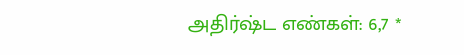அதிர்ஷ்ட எண்கள்: 6,7 *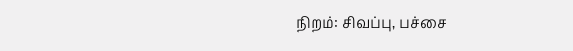நிறம்: சிவப்பு, பச்சை